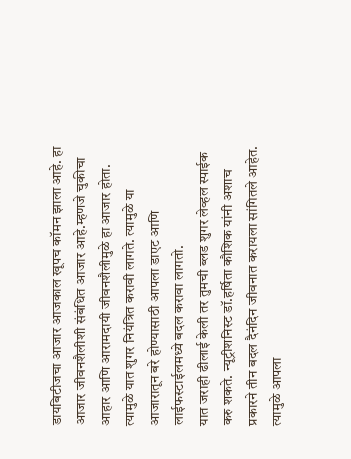डायबिटीजचा आजार आजकाल खूपच कॉमन झाला आहे. हा आजार जीवनशैलीशी संबंधित आजार आहे.म्हणजे चुकीचा आहार आणि आरामदायी जीवनशैलीमुळे हा आजार होता. त्यामुळे यात शुगर नियंत्रित करावी लागते. त्यामुळे या आजारातून बरे होण्यासाठी आपला डाएट आणि लाईफस्टाईलमध्ये बदल करावा लागतो.
यात जराही ढीलाई केली तर तुमची ब्लड शुगर लेव्हल स्पाईक करु शकते. न्यूट्रीशनिस्ट डॉ.हर्षिता कौशिक यांनी अशाच प्रकारने तीन बदल दैनंदिन जीवनात करायला सांगितले आहेत. त्यामुळे आपला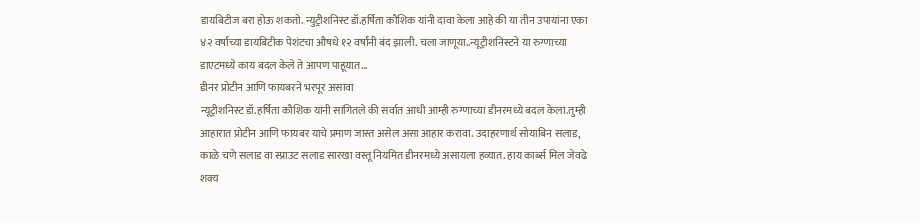डायबिटीज बरा होऊ शकतो. न्युट्रीशनिस्ट डॉ.हर्षिता कौशिक यांनी दावा केला आहे की या तीन उपायांना एका ४२ वर्षांच्या डायबिटीक पेशंटचा औषधे १२ वर्षांनी बंद झाली. चला जाणूया..न्यूट्रीशनिस्टने या रुग्णाच्या डाएटमध्ये काय बदल केले ते आपण पाहूयात…
डीनर प्रोटीन आणि फायबरने भरपूर असावा
न्यूट्रीशनिस्ट डॉ.हर्षिता कौशिक यांनी सांगितले की सर्वात आधी आम्ही रुग्णाच्या डीनरमध्ये बदल केला.तुम्ही आहारात प्रोटीन आणि फायबर याचे प्रमाण जास्त असेल असा आहार करावा. उदाहरणार्थ सोयाबिन सलाड, काळे चणे सलाड वा स्प्राउट सलाड सारखा वस्तू नियमित डीनरमध्ये असायला हव्यात. हाय कार्ब्स मिल जेवढे शक्य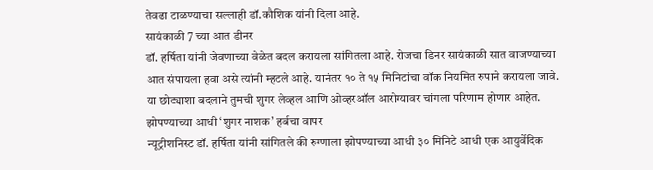तेवढा टाळण्याचा सल्लाही डॉ.कौशिक यांनी दिला आहे.
सायंकाळी 7 च्या आत डीनर
डॉ. हर्षिता यांनी जेवणाच्या वेळेत बदल करायला सांगितला आहे. रोजचा डिनर सायंकाळी सात वाजण्याच्या आत संपायला हवा असे त्यांनी म्हटले आहे. यानंतर १० ते १५ मिनिटांचा वॉक नियमित रुपाने करायला जावे. या छोट्याशा बदलाने तुमची शुगर लेव्हल आणि ओव्हरऑल आरोग्यावर चांगला परिणाम होणार आहेत.
झोपण्याच्या आधी ‘शुगर नाशक’ हर्बचा वापर
न्यूट्रीशनिस्ट डॉ. हर्षिता यांनी सांगितले की रुग्णाला झोपण्याच्या आधी ३० मिनिटे आधी एक आयुर्वेदिक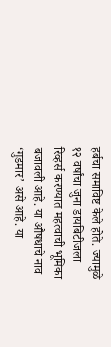हर्बचा समाविष्ट केले होते. ज्यामुळे १२ वर्षांचा जुना डायबिटीजला रिव्हर्स करण्यात महत्वाची भूमिका बजावली आहे. या औषधाचे नाव ‘गुडमार’ असे आहे. या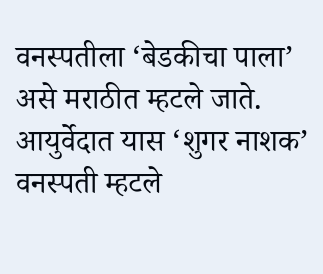वनस्पतीला ‘बेडकीचा पाला’ असे मराठीत म्हटले जाते. आयुर्वेदात यास ‘शुगर नाशक’ वनस्पती म्हटले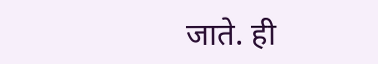जाते. ही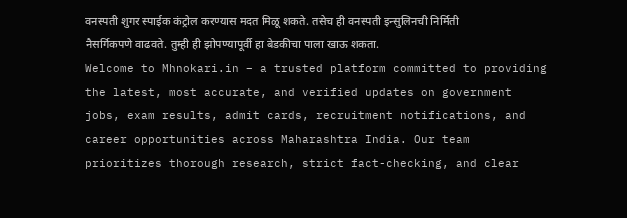वनस्पती शुगर स्पाईक कंट्रोल करण्यास मदत मिळू शकते. तसेच ही वनस्पती इन्सुलिनची निर्मिती नैसर्गिकपणे वाढवते. तुम्ही ही झोपण्यापूर्वी हा बेडकीचा पाला खाऊ शकता.
Welcome to Mhnokari.in – a trusted platform committed to providing the latest, most accurate, and verified updates on government jobs, exam results, admit cards, recruitment notifications, and career opportunities across Maharashtra India. Our team prioritizes thorough research, strict fact-checking, and clear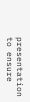presentation to ensure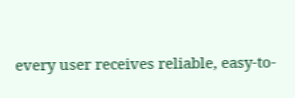every user receives reliable, easy-to-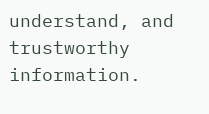understand, and trustworthy information.